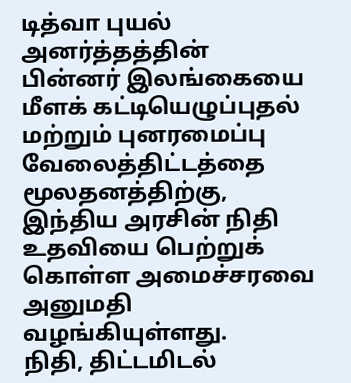டித்வா புயல் அனர்த்தத்தின் பின்னர் இலங்கையை மீளக் கட்டியெழுப்புதல் மற்றும் புனரமைப்பு வேலைத்திட்டத்தை மூலதனத்திற்கு, இந்திய அரசின் நிதி உதவியை பெற்றுக் கொள்ள அமைச்சரவை அனுமதி வழங்கியுள்ளது.
நிதி, திட்டமிடல்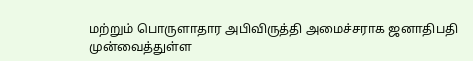மற்றும் பொருளாதார அபிவிருத்தி அமைச்சராக ஜனாதிபதி முன்வைத்துள்ள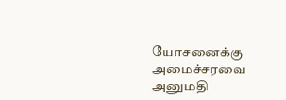யோசனைக்கு அமைச்சரவை அனுமதி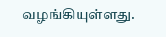வழங்கியுள்ளது.